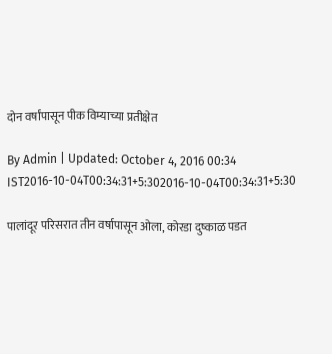दोन वर्षांपासून पीक विम्याच्या प्रतीक्षेत

By Admin | Updated: October 4, 2016 00:34 IST2016-10-04T00:34:31+5:302016-10-04T00:34:31+5:30

पालांदूर परिसरात तीन वर्षापासून ओला, कोरडा दुष्काळ पडत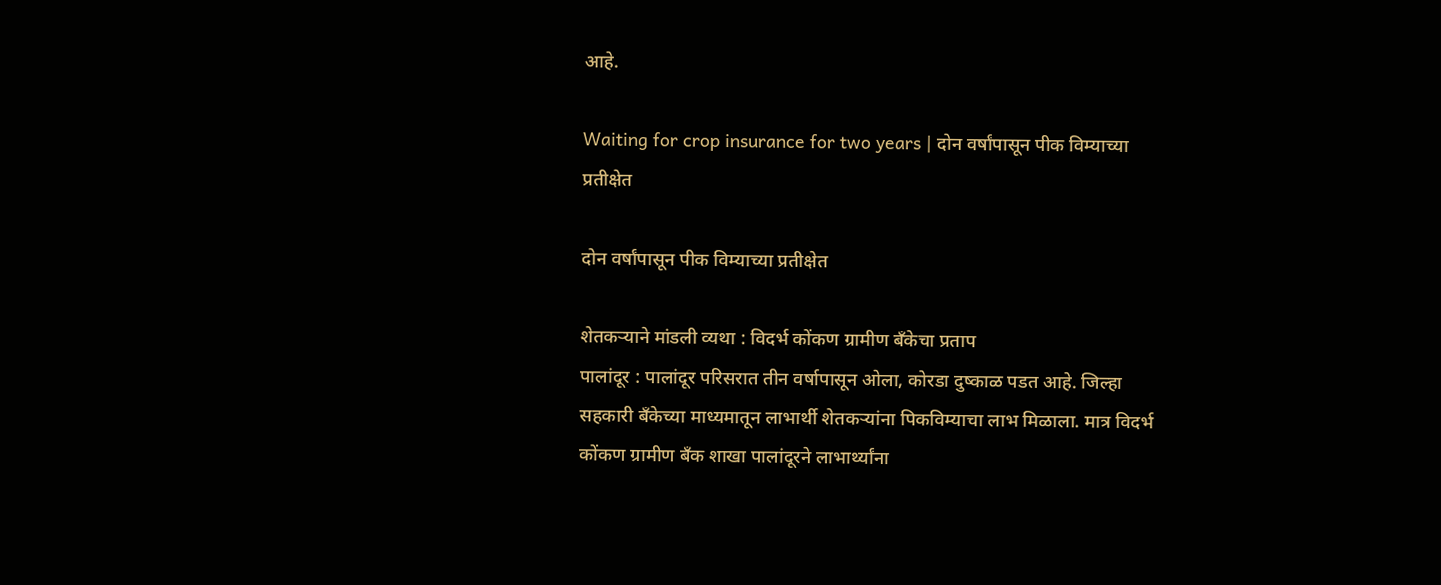आहे.

Waiting for crop insurance for two years | दोन वर्षांपासून पीक विम्याच्या प्रतीक्षेत

दोन वर्षांपासून पीक विम्याच्या प्रतीक्षेत

शेतकऱ्याने मांडली व्यथा : विदर्भ कोंकण ग्रामीण बँकेचा प्रताप
पालांदूर : पालांदूर परिसरात तीन वर्षापासून ओला, कोरडा दुष्काळ पडत आहे. जिल्हा सहकारी बँकेच्या माध्यमातून लाभार्थी शेतकऱ्यांना पिकविम्याचा लाभ मिळाला. मात्र विदर्भ कोंकण ग्रामीण बँक शाखा पालांदूरने लाभार्थ्यांना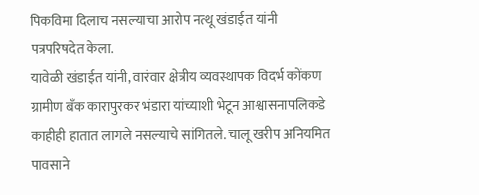पिकविमा दिलाच नसल्याचा आरोप नत्थू खंडाईत यांनी पत्रपरिषदेत केला.
यावेळी खंडाईत यांनी, वारंवार क्षेत्रीय व्यवस्थापक विदर्भ कोंकण ग्रामीण बँक कारापुरकर भंडारा यांच्याशी भेटून आश्वासनापलिकडे काहीही हातात लागले नसल्याचे सांगितले. चालू खरीप अनियमित पावसाने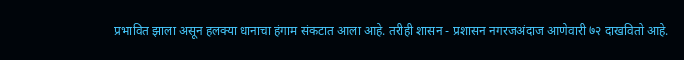प्रभावित झाला असून हलक्या धानाचा हंगाम संकटात आला आहे. तरीही शासन - प्रशासन नगरजअंदाज आणेवारी ७२ दाखवितो आहे.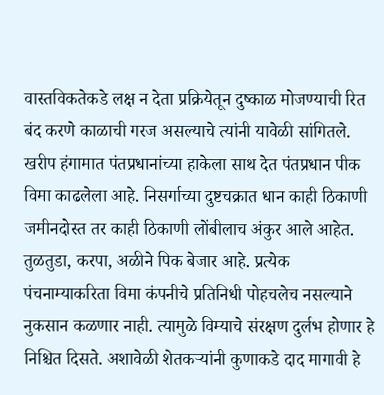वास्तविकतेकडे लक्ष न देता प्रक्रियेतून दुष्काळ मोजण्याची रित बंद करणे काळाची गरज असल्याचे त्यांनी यावेळी सांगितले.
खरीप हंगामात पंतप्रधानांच्या हाकेला साथ देत पंतप्रधान पीक विमा काढलेला आहे. निसर्गाच्या दुष्टचक्रात धान काही ठिकाणी जमीनदोस्त तर काही ठिकाणी लोंबीलाच अंकुर आले आहेत. तुळतुडा, करपा, अळीने पिक बेजार आहे. प्रत्येक पंचनाम्याकरिता विमा कंपनीचे प्रतिनिधी पोहचलेच नसल्याने नुकसान कळणार नाही. त्यामुळे विम्याचे संरक्षण दुर्लभ होणार हे निश्चित दिसते. अशावेळी शेतकऱ्यांनी कुणाकडे दाद मागावी हे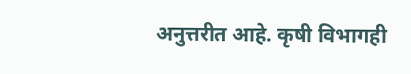अनुत्तरीत आहे. कृषी विभागही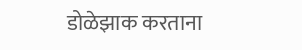डोळेझाक करताना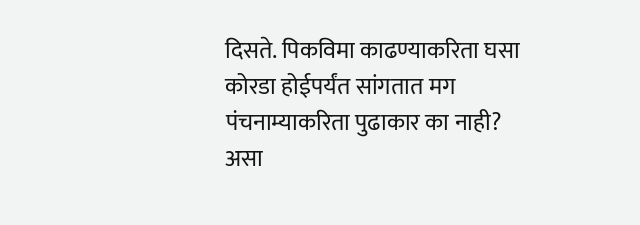दिसते. पिकविमा काढण्याकरिता घसा कोरडा होईपर्यंत सांगतात मग पंचनाम्याकरिता पुढाकार का नाही? असा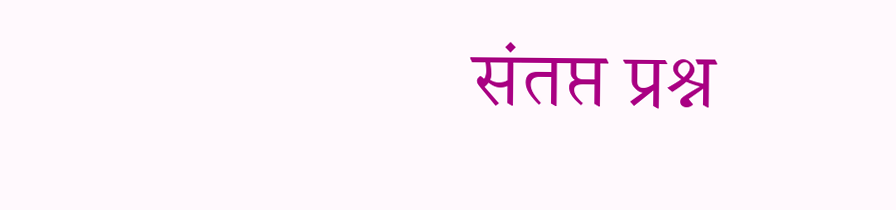संतप्त प्रश्न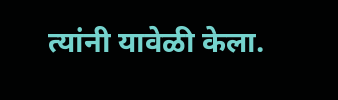त्यांनी यावेळी केला.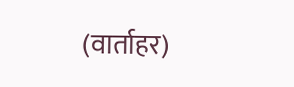(वार्ताहर)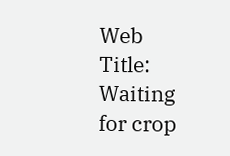Web Title: Waiting for crop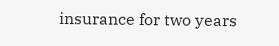insurance for two years